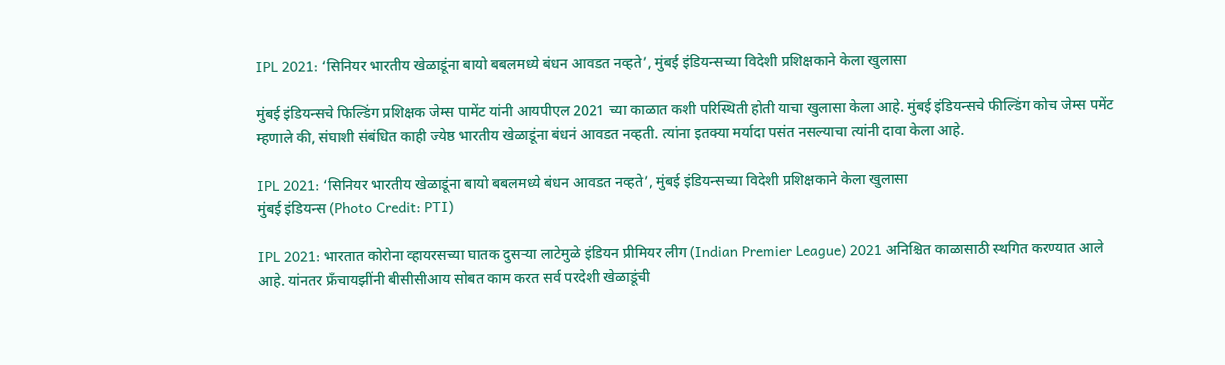IPL 2021: ‘सिनियर भारतीय खेळाडूंना बायो बबलमध्ये बंधन आवडत नव्हते’, मुंबई इंडियन्सच्या विदेशी प्रशिक्षकाने केला खुलासा

मुंबई इंडियन्सचे फिल्डिंग प्रशिक्षक जेम्स पामेंट यांनी आयपीएल 2021 च्या काळात कशी परिस्थिती होती याचा खुलासा केला आहे. मुंबई इंडियन्सचे फील्डिंग कोच जेम्स पमेंट म्हणाले की, संघाशी संबंधित काही ज्येष्ठ भारतीय खेळाडूंना बंधनं आवडत नव्हती. त्यांना इतक्या मर्यादा पसंत नसल्याचा त्यांनी दावा केला आहे.

IPL 2021: ‘सिनियर भारतीय खेळाडूंना बायो बबलमध्ये बंधन आवडत नव्हते’, मुंबई इंडियन्सच्या विदेशी प्रशिक्षकाने केला खुलासा
मुंबई इंडियन्स (Photo Credit: PTI)

IPL 2021: भारतात कोरोना व्हायरसच्या घातक दुसऱ्या लाटेमुळे इंडियन प्रीमियर लीग (Indian Premier League) 2021 अनिश्चित काळासाठी स्थगित करण्यात आले आहे. यांनतर फ्रँचायझींनी बीसीसीआय सोबत काम करत सर्व परदेशी खेळाडूंची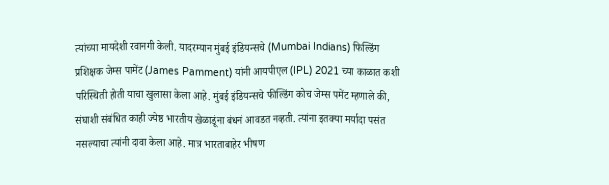त्यांच्या मायदेशी रवानगी केली. यादरम्यान मुंबई इंडियन्सचे (Mumbai Indians) फिल्डिंग प्रशिक्षक जेम्स पामेंट (James Pamment) यांनी आयपीएल (IPL) 2021 च्या काळात कशी परिस्थिती होती याचा खुलासा केला आहे. मुंबई इंडियन्सचे फील्डिंग कोच जेम्स पमेंट म्हणाले की, संघाशी संबंधित काही ज्येष्ठ भारतीय खेळाडूंना बंधनं आवडत नव्हती. त्यांना इतक्या मर्यादा पसंत नसल्याचा त्यांनी दावा केला आहे. मात्र भारताबाहेर भीषण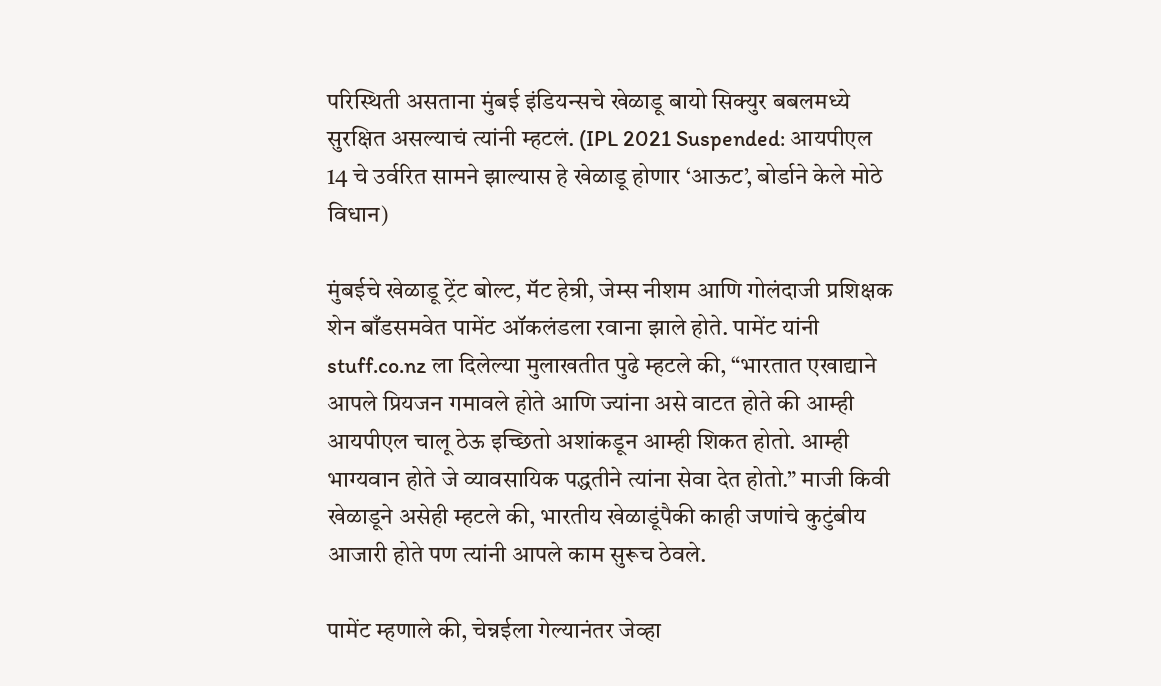परिस्थिती असताना मुंबई इंडियन्सचे खेळाडू बायो सिक्युर बबलमध्ये सुरक्षित असल्याचं त्यांनी म्हटलं. (IPL 2021 Suspended: आयपीएल 14 चे उर्वरित सामने झाल्यास हे खेळाडू होणार ‘आऊट’, बोर्डाने केले मोठे विधान)

मुंबईचे खेळाडू ट्रेंट बोल्ट, मॅट हेन्री, जेम्स नीशम आणि गोलंदाजी प्रशिक्षक शेन बाँडसमवेत पामेंट ऑकलंडला रवाना झाले होते. पामेंट यांनी stuff.co.nz ला दिलेल्या मुलाखतीत पुढे म्हटले की, “भारतात एखाद्याने आपले प्रियजन गमावले होते आणि ज्यांना असे वाटत होते की आम्ही आयपीएल चालू ठेऊ इच्छितो अशांकडून आम्ही शिकत होतो. आम्ही भाग्यवान होते जे व्यावसायिक पद्धतीने त्यांना सेवा देत होतो.” माजी किवी खेळाडूने असेही म्हटले की, भारतीय खेळाडूंपैकी काही जणांचे कुटुंबीय आजारी होते पण त्यांनी आपले काम सुरूच ठेवले.

पामेंट म्हणाले की, चेन्नईला गेल्यानंतर जेव्हा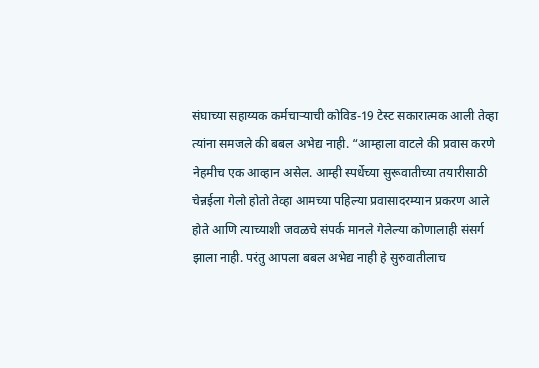संघाच्या सहाय्यक कर्मचार्‍याची कोविड-19 टेस्ट सकारात्मक आली तेव्हा त्यांना समजले की बबल अभेद्य नाही. “आम्हाला वाटले की प्रवास करणे नेहमीच एक आव्हान असेल. आम्ही स्पर्धेच्या सुरूवातीच्या तयारीसाठी चेन्नईला गेलो होतो तेव्हा आमच्या पहिल्या प्रवासादरम्यान प्रकरण आले होते आणि त्याच्याशी जवळचे संपर्क मानले गेलेल्या कोणालाही संसर्ग झाला नाही. परंतु आपला बबल अभेद्य नाही हे सुरुवातीलाच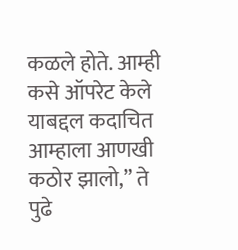कळले होते. आम्ही कसे ऑपरेट केले याबद्दल कदाचित आम्हाला आणखी कठोर झालो,” ते पुढे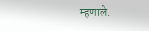म्हणाले.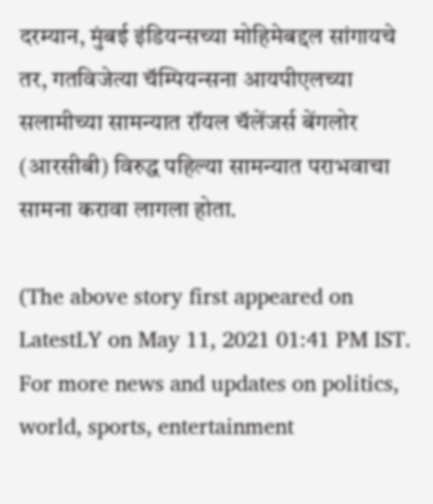दरम्यान, मुंबई इंडियन्सच्या मोहिमेबद्दल सांगायचे तर, गतविजेत्या चॅम्पियन्सना आयपीएलच्या सलामीच्या सामन्यात रॉयल चॅलेंजर्स बेंगलोर (आरसीबी) विरुद्ध पहिल्या सामन्यात पराभवाचा सामना करावा लागला होता.

(The above story first appeared on LatestLY on May 11, 2021 01:41 PM IST. For more news and updates on politics, world, sports, entertainment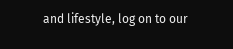and lifestyle, log on to our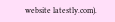website latestly.com).